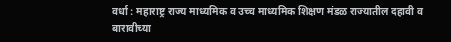वर्धा : महाराष्ट्र राज्य माध्यमिक व उच्च माध्यमिक शिक्षण मंडळ राज्यातील दहावी व बारावीच्या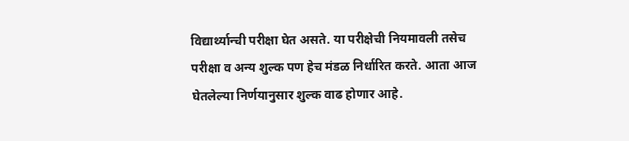विद्यार्थ्यान्ची परीक्षा घेत असते. या परीक्षेची नियमावली तसेच परीक्षा व अन्य शुल्क पण हेच मंडळ निर्धारित करते. आता आज घेतलेल्या निर्णयानुसार शुल्क वाढ होणार आहे.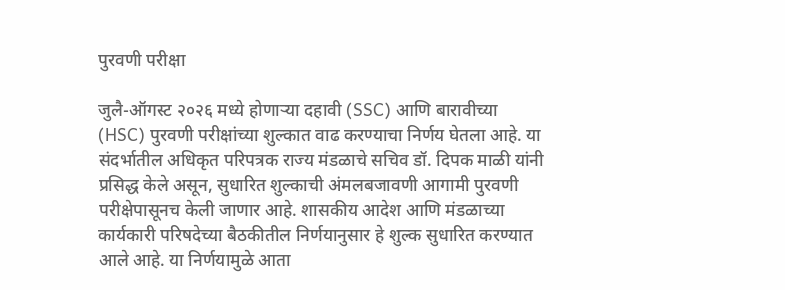पुरवणी परीक्षा

जुलै-ऑगस्ट २०२६ मध्ये होणाऱ्या दहावी (SSC) आणि बारावीच्या (HSC) पुरवणी परीक्षांच्या शुल्कात वाढ करण्याचा निर्णय घेतला आहे. या संदर्भातील अधिकृत परिपत्रक राज्य मंडळाचे सचिव डॉ. दिपक माळी यांनी प्रसिद्ध केले असून, सुधारित शुल्काची अंमलबजावणी आगामी पुरवणी परीक्षेपासूनच केली जाणार आहे. शासकीय आदेश आणि मंडळाच्या कार्यकारी परिषदेच्या बैठकीतील निर्णयानुसार हे शुल्क सुधारित करण्यात आले आहे. या निर्णयामुळे आता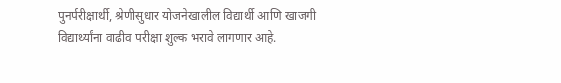पुनर्परीक्षार्थी, श्रेणीसुधार योजनेखालील विद्यार्थी आणि खाजगी विद्यार्थ्यांना वाढीव परीक्षा शुल्क भरावे लागणार आहे.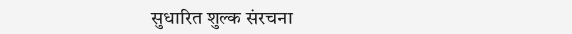सुधारित शुल्क संरचना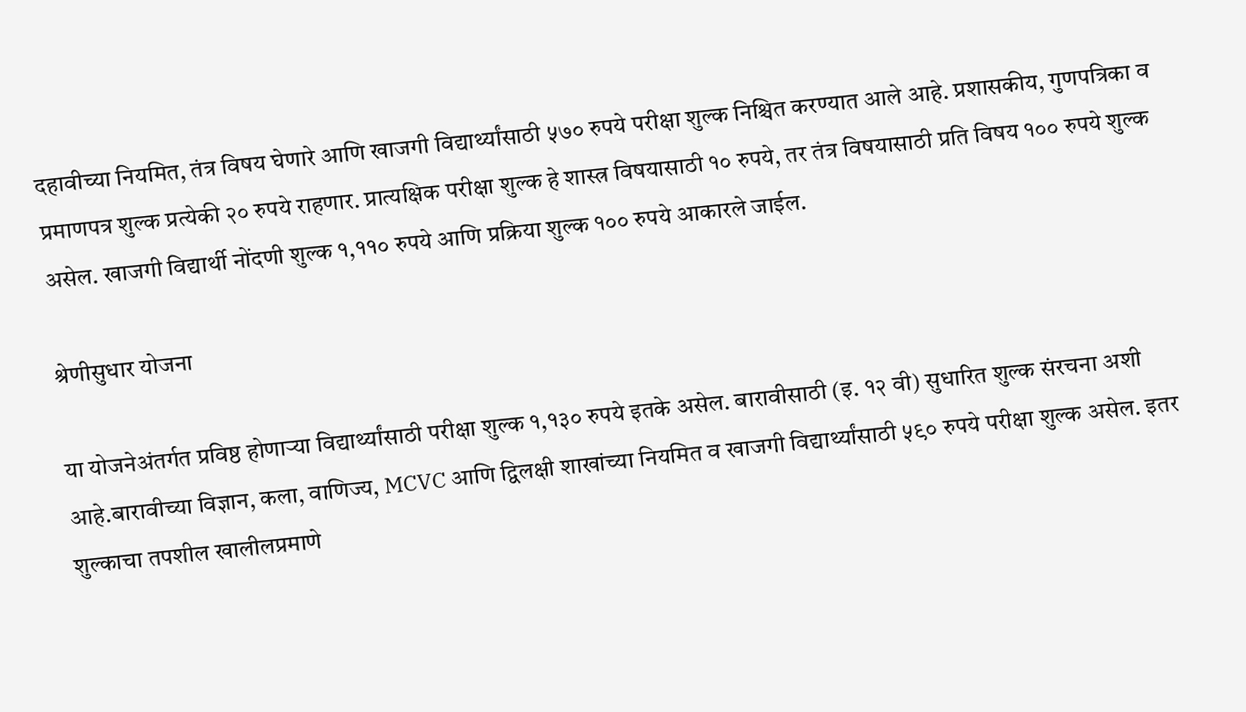दहावीच्या नियमित, तंत्र विषय घेणारे आणि खाजगी विद्यार्थ्यांसाठी ५७० रुपये परीक्षा शुल्क निश्चित करण्यात आले आहे. प्रशासकीय, गुणपत्रिका व प्रमाणपत्र शुल्क प्रत्येकी २० रुपये राहणार. प्रात्यक्षिक परीक्षा शुल्क हे शास्त्र विषयासाठी १० रुपये, तर तंत्र विषयासाठी प्रति विषय १०० रुपये शुल्क असेल. खाजगी विद्यार्थी नोंदणी शुल्क १,११० रुपये आणि प्रक्रिया शुल्क १०० रुपये आकारले जाईल.

श्रेणीसुधार योजना

या योजनेअंतर्गत प्रविष्ठ होणाऱ्या विद्यार्थ्यांसाठी परीक्षा शुल्क १,१३० रुपये इतके असेल. बारावीसाठी (इ. १२ वी) सुधारित शुल्क संरचना अशी आहे.बारावीच्या विज्ञान, कला, वाणिज्य, MCVC आणि द्विलक्षी शाखांच्या नियमित व खाजगी विद्यार्थ्यांसाठी ५९० रुपये परीक्षा शुल्क असेल. इतर शुल्काचा तपशील खालीलप्रमाणे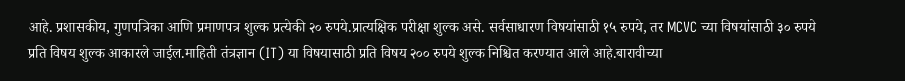आहे. प्रशासकीय, गुणपत्रिका आणि प्रमाणपत्र शुल्क प्रत्येकी २० रुपये.प्रात्यक्षिक परीक्षा शुल्क असे. सर्वसाधारण विषयांसाठी १५ रुपये, तर MCVC च्या विषयांसाठी ३० रुपये प्रति विषय शुल्क आकारले जाईल.माहिती तंत्रज्ञान (IT) या विषयासाठी प्रति विषय २०० रुपये शुल्क निश्चित करण्यात आले आहे.बारावीच्या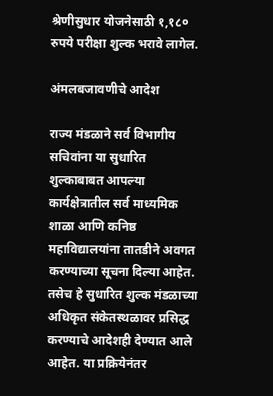श्रेणीसुधार योजनेसाठी १,१८० रुपये परीक्षा शुल्क भरावे लागेल.

अंमलबजावणीचे आदेश

राज्य मंडळाने सर्व विभागीय सचिवांना या सुधारित शुल्काबाबत आपल्या कार्यक्षेत्रातील सर्व माध्यमिक शाळा आणि कनिष्ठ महाविद्यालयांना तातडीने अवगत करण्याच्या सूचना दिल्या आहेत. तसेच हे सुधारित शुल्क मंडळाच्या अधिकृत संकेतस्थळावर प्रसिद्ध करण्याचे आदेशही देण्यात आले आहेत. या प्रक्रियेनंतर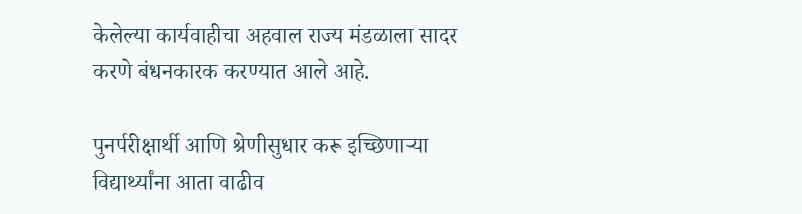केलेल्या कार्यवाहीचा अहवाल राज्य मंडळाला सादर करणे बंधनकारक करण्यात आले आहे.

पुनर्परीक्षार्थी आणि श्रेणीसुधार करू इच्छिणाऱ्या विद्यार्थ्यांना आता वाढीव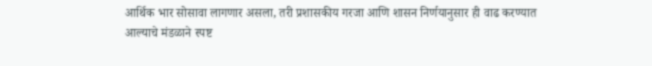आर्थिक भार सोसावा लागणार असला, तरी प्रशासकीय गरजा आणि शासन निर्णयानुसार ही वाढ करण्यात आल्याचे मंडळाने स्पष्ट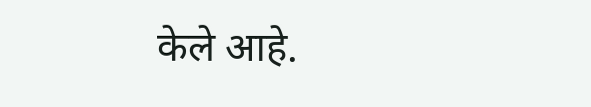केले आहे.